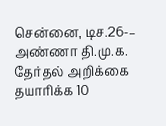சென்னை, டிச.26-– அண்ணா தி.மு.க. தேர்தல் அறிக்கை தயாரிக்க 10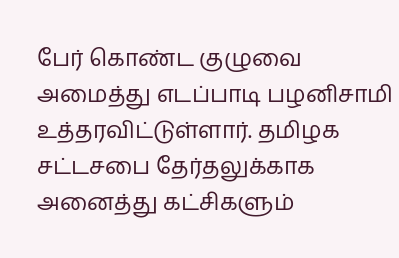பேர் கொண்ட குழுவை அமைத்து எடப்பாடி பழனிசாமி உத்தரவிட்டுள்ளார். தமிழக சட்டசபை தேர்தலுக்காக அனைத்து கட்சிகளும்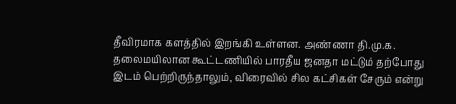தீவிரமாக களத்தில் இறங்கி உள்ளன. அண்ணா தி.மு.க. தலைமயிலான கூட்டணியில் பாரதீய ஜனதா மட்டும் தற்போது இடம் பெற்றிருந்தாலும், விரைவில் சில கட்சிகள் சேரும் என்று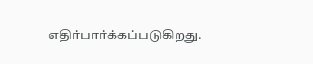எதிர்பார்க்கப்படுகிறது.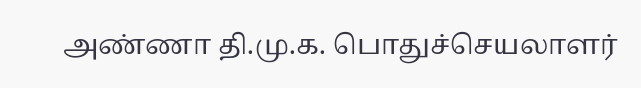அண்ணா தி.மு.க. பொதுச்செயலாளர்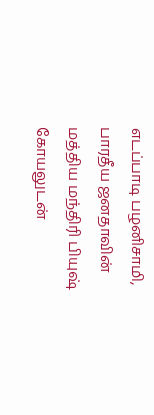எடப்பாடி பழனிசாமி, பாரதீய ஜனதாவின் மத்திய மந்திரி பியுஷ் கோயலுடன்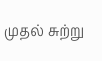முதல் சுற்று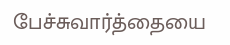பேச்சுவார்த்தையை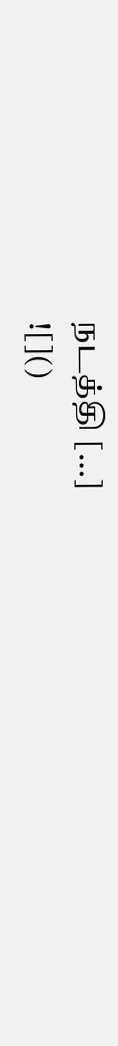நடத்தி […]
![]()